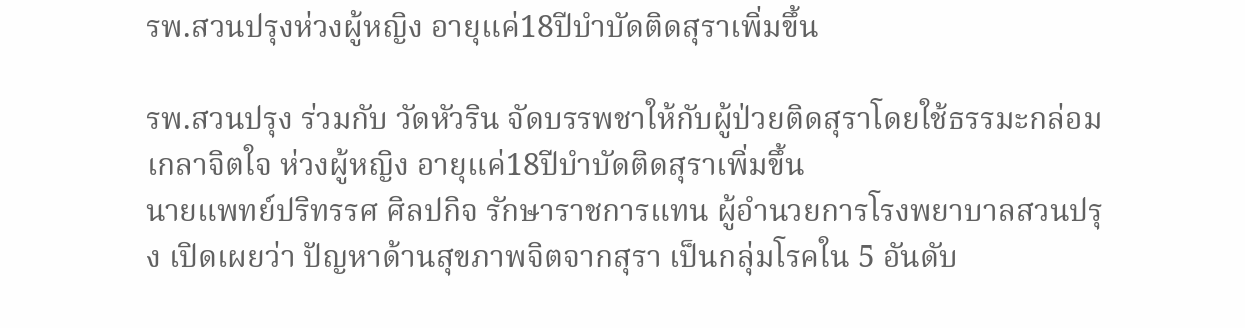รพ.สวนปรุงห่วงผู้หญิง อายุแค่18ปีบำบัดติดสุราเพิ่มขึ้น

รพ.สวนปรุง ร่วมกับ วัดหัวริน จัดบรรพชาให้กับผู้ป่วยติดสุราโดยใช้ธรรมะกล่อมเกลาจิตใจ ห่วงผู้หญิง อายุแค่18ปีบำบัดติดสุราเพิ่มขึ้น
นายแพทย์ปริทรรศ ศิลปกิจ รักษาราชการแทน ผู้อํานวยการโรงพยาบาลสวนปรุง เปิดเผยว่า ปัญหาด้านสุขภาพจิตจากสุรา เป็นกลุ่มโรคใน 5 อันดับ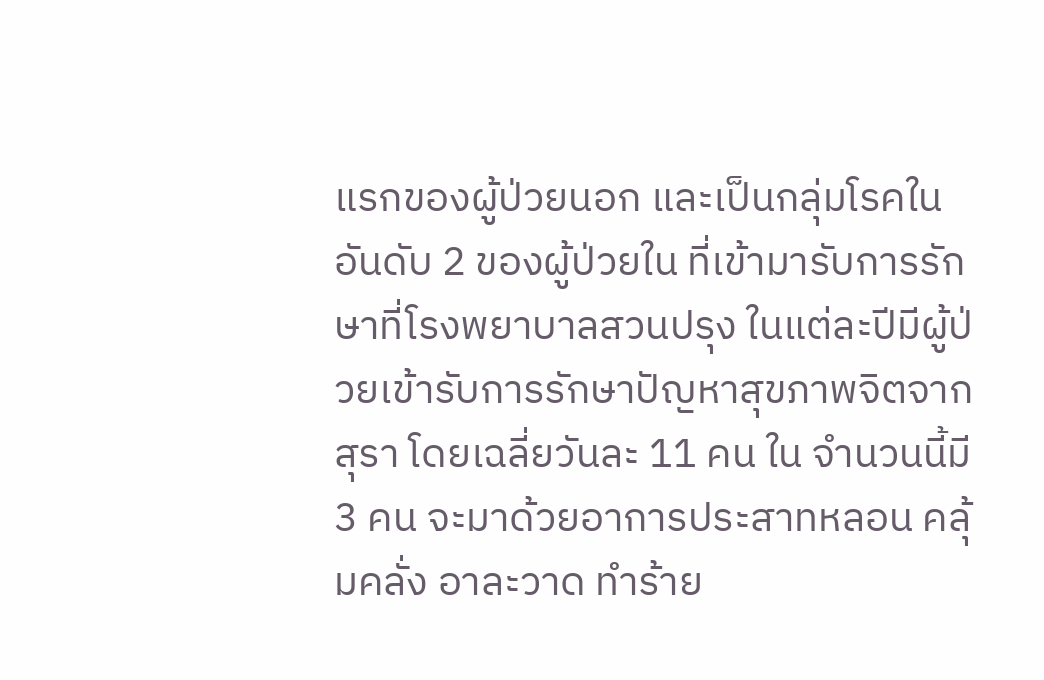แรกของผู้ป่วยนอก และเป็นกลุ่มโรคในอันดับ 2 ของผู้ป่วยใน ที่เข้ามารับการรักษาที่โรงพยาบาลสวนปรุง ในแต่ละปีมีผู้ป่วยเข้ารับการรักษาปัญหาสุขภาพจิตจากสุรา โดยเฉลี่ยวันละ 11 คน ใน จำนวนนี้มี 3 คน จะมาด้วยอาการประสาทหลอน คลุ้มคลั่ง อาละวาด ทำร้าย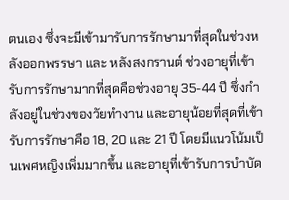ตนเอง ซึ่งจะมีเข้ามารับการรักษามาที่สุดในช่วงหลังออกพรรษา และ หลังสงกรานต์ ช่วงอายุที่เข้ารับการรักษามากที่สุดคือช่วงอายุ 35-44 ปี ซึ่งกำลังอยู่ในช่วงของวัยทำงาน และอายุน้อยที่สุดที่เข้ารับการรักษาคือ 18, 20 และ 21 ปี โดยมีแนวโน้มเป็นเพศหญิงเพิ่มมากขึ้น และอายุที่เข้ารับการบำบัด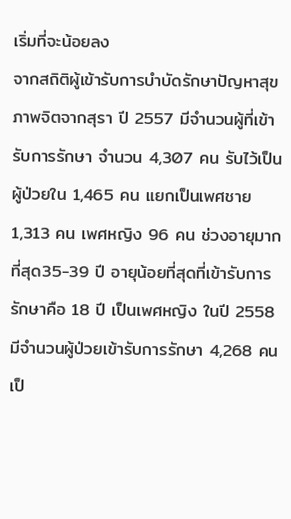เริ่มที่จะน้อยลง
จากสถิติผู้เข้ารับการบำบัดรักษาปัญหาสุขภาพจิตจากสุรา ปี 2557 มีจำนวนผู้ที่เข้ารับการรักษา จำนวน 4,307 คน รับไว้เป็นผู้ป่วยใน 1,465 คน แยกเป็นเพศชาย 1,313 คน เพศหญิง 96 คน ช่วงอายุมากที่สุด35-39 ปี อายุน้อยที่สุดที่เข้ารับการรักษาคือ 18 ปี เป็นเพศหญิง ในปี 2558 มีจำนวนผู้ป่วยเข้ารับการรักษา 4,268 คน เป็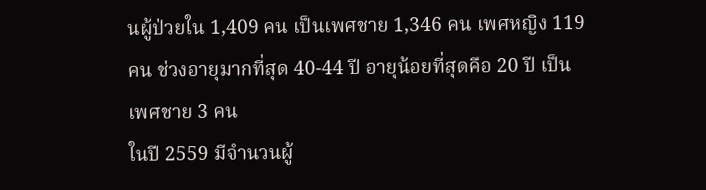นผู้ป่วยใน 1,409 คน เป็นเพศชาย 1,346 คน เพศหญิง 119 คน ช่วงอายุมากที่สุด 40-44 ปี อายุน้อยที่สุดคือ 20 ปี เป็นเพศชาย 3 คน
ในปี 2559 มีจำนวนผู้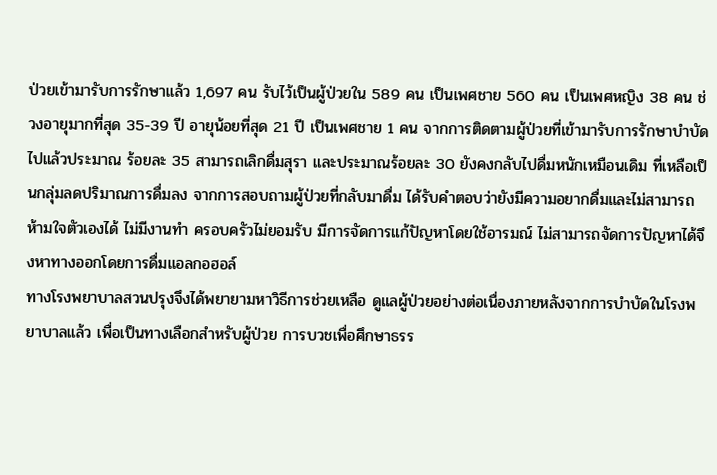ป่วยเข้ามารับการรักษาแล้ว 1,697 คน รับไว้เป็นผู้ป่วยใน 589 คน เป็นเพศชาย 560 คน เป็นเพศหญิง 38 คน ช่วงอายุมากที่สุด 35-39 ปี อายุน้อยที่สุด 21 ปี เป็นเพศชาย 1 คน จากการติดตามผู้ป่วยที่เข้ามารับการรักษาบำบัดไปแล้วประมาณ ร้อยละ 35 สามารถเลิกดื่มสุรา และประมาณร้อยละ 30 ยังคงกลับไปดื่มหนักเหมือนเดิม ที่เหลือเป็นกลุ่มลดปริมาณการดื่มลง จากการสอบถามผู้ป่วยที่กลับมาดื่ม ได้รับคำตอบว่ายังมีความอยากดื่มและไม่สามารถห้ามใจตัวเองได้ ไม่มีงานทำ ครอบครัวไม่ยอมรับ มีการจัดการแก้ปัญหาโดยใช้อารมณ์ ไม่สามารถจัดการปัญหาได้จึงหาทางออกโดยการดื่มแอลกอฮอล์
ทางโรงพยาบาลสวนปรุงจึงได้พยายามหาวิธีการช่วยเหลือ ดูแลผู้ป่วยอย่างต่อเนื่องภายหลังจากการบำบัดในโรงพยาบาลแล้ว เพื่อเป็นทางเลือกสำหรับผู้ป่วย การบวชเพื่อศึกษาธรร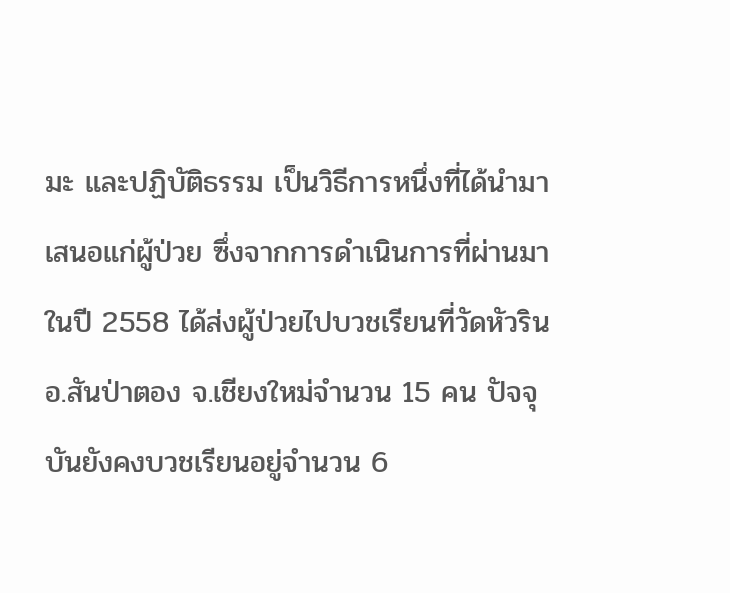มะ และปฏิบัติธรรม เป็นวิธีการหนึ่งที่ได้นำมาเสนอแก่ผู้ป่วย ซึ่งจากการดำเนินการที่ผ่านมาในปี 2558 ได้ส่งผู้ป่วยไปบวชเรียนที่วัดหัวริน อ.สันป่าตอง จ.เชียงใหม่จำนวน 15 คน ปัจจุบันยังคงบวชเรียนอยู่จำนวน 6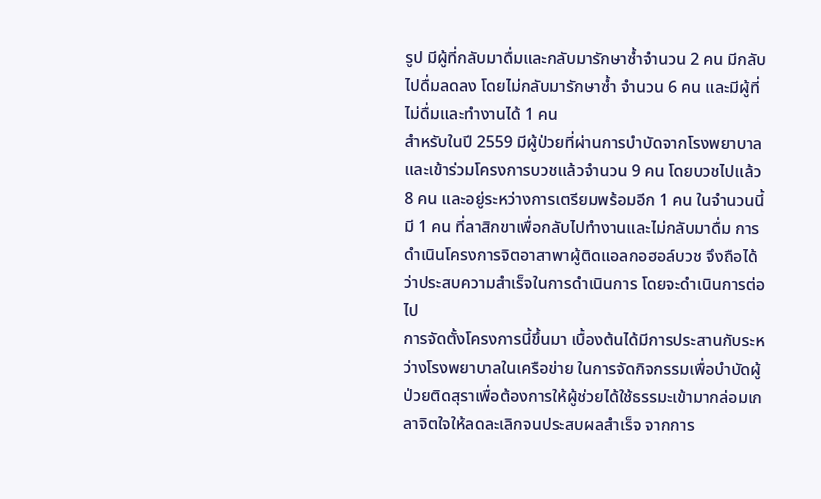รูป มีผู้ที่กลับมาดื่มและกลับมารักษาซ้ำจำนวน 2 คน มีกลับไปดื่มลดลง โดยไม่กลับมารักษาซ้ำ จำนวน 6 คน และมีผู้ที่ไม่ดื่มและทำงานได้ 1 คน
สำหรับในปี 2559 มีผู้ป่วยที่ผ่านการบำบัดจากโรงพยาบาลและเข้าร่วมโครงการบวชแล้วจำนวน 9 คน โดยบวชไปแล้ว 8 คน และอยู่ระหว่างการเตรียมพร้อมอีก 1 คน ในจำนวนนี้มี 1 คน ที่ลาสิกขาเพื่อกลับไปทำงานและไม่กลับมาดื่ม การดำเนินโครงการจิตอาสาพาผู้ติดแอลกอฮอล์บวช จึงถือได้ว่าประสบความสำเร็จในการดำเนินการ โดยจะดำเนินการต่อไป
การจัดตั้งโครงการนี้ขึ้นมา เบื้องต้นได้มีการประสานกับระหว่างโรงพยาบาลในเครือข่าย ในการจัดกิจกรรมเพื่อบำบัดผู้ป่วยติดสุราเพื่อต้องการให้ผู้ช่วยได้ใช้ธรรมะเข้ามากล่อมเกลาจิตใจให้ลดละเลิกจนประสบผลสำเร็จ จากการ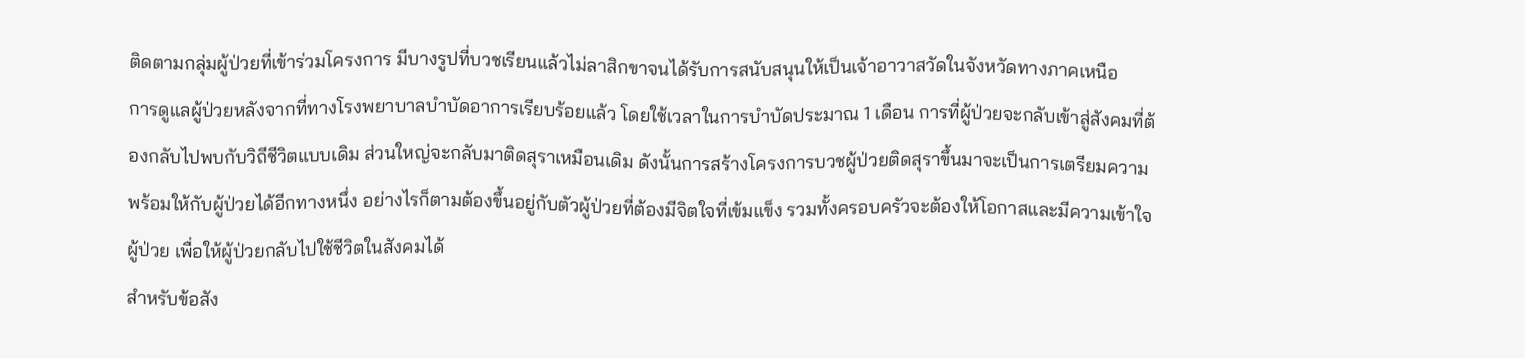ติดตามกลุ่มผู้ป่วยที่เข้าร่วมโครงการ มีบางรูปที่บวชเรียนแล้วไม่ลาสิกขาจนได้รับการสนับสนุนให้เป็นเจ้าอาวาสวัดในจังหวัดทางภาคเหนือ
การดูแลผู้ป่วยหลังจากที่ทางโรงพยาบาลบำบัดอาการเรียบร้อยแล้ว โดยใช้เวลาในการบำบัดประมาณ 1 เดือน การที่ผู้ป่วยจะกลับเข้าสู่สังคมที่ต้องกลับไปพบกับวิถีชีวิตแบบเดิม ส่วนใหญ่จะกลับมาติดสุราเหมือนเดิม ดังนั้นการสร้างโครงการบวชผู้ป่วยติดสุราขึ้นมาจะเป็นการเตรียมความพร้อมให้กับผู้ป่วยได้อีกทางหนึ่ง อย่างไรก็ตามต้องขึ้นอยู่กับตัวผู้ป่วยที่ต้องมีจิตใจที่เข้มแข็ง รวมทั้งครอบครัวจะต้องให้โอกาสและมีความเข้าใจผู้ป่วย เพื่อให้ผู้ป่วยกลับไปใช้ชีวิตในสังคมได้
สำหรับข้อสัง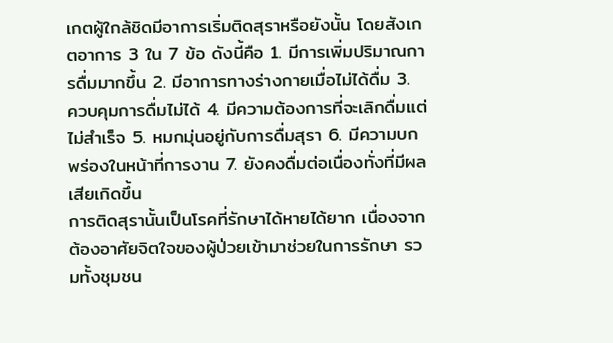เกตผู้ใกล้ชิดมีอาการเริ่มติดสุราหรือยังนั้น โดยสังเกตอาการ 3 ใน 7 ข้อ ดังนี้คือ 1. มีการเพิ่มปริมาณการดื่มมากขึ้น 2. มีอาการทางร่างกายเมื่อไม่ได้ดื่ม 3. ควบคุมการดื่มไม่ได้ 4. มีความต้องการที่จะเลิกดื่มแต่ไม่สําเร็จ 5. หมกมุ่นอยู่กับการดื่มสุรา 6. มีความบกพร่องในหน้าที่การงาน 7. ยังคงดื่มต่อเนื่องทั่งที่มีผลเสียเกิดขึ้น
การติดสุรานั้นเป็นโรคที่รักษาได้หายได้ยาก เนื่องจากต้องอาศัยจิตใจของผู้ป่วยเข้ามาช่วยในการรักษา รวมทั้งชุมชน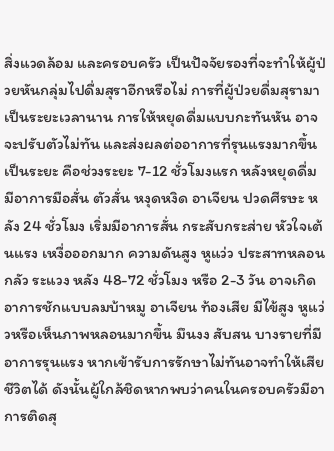สิ่งแวดล้อม และครอบครัว เป็นปัจจัยรองที่จะทำให้ผู้ป่วยหันกลุ่มไปดื่มสุราอีกหรือไม่ การที่ผู้ป่วยดื่มสุรามาเป็นระยะเวลานาน การให้หยุดดื่มแบบกะทันหัน อาจจะปรับตัวไม่ทัน และส่งผลต่ออาการที่รุนแรงมากขึ้นเป็นระยะ คือช่วงระยะ 7-12 ชั่วโมงแรก หลังหยุดดื่ม มีอาการมือสั่น ตัวสั่น หงุดหงิด อาเจียน ปวดศีรษะ หลัง 24 ชั่วโมง เริ่มมีอาการสั่น กระสับกระส่าย หัวใจเต้นแรง เหงื่อออกมาก ความดันสูง หูแว่ว ประสาทหลอน กลัว ระแวง หลัง 48-72 ชั่วโมง หรือ 2-3 วัน อาจเกิดอาการชักแบบลมบ้าหมู อาเจียน ท้องเสีย มีไข้สูง หูแว่วหรือเห็นภาพหลอนมากขึ้น มึนงง สับสน บางรายที่มีอาการรุนแรง หากเข้ารับการรักษาไม่ทันอาจทำให้เสียชีวิตได้ ดังนั้นผู้ใกล้ชิดหากพบว่าคนในครอบครัวมีอาการติดสุ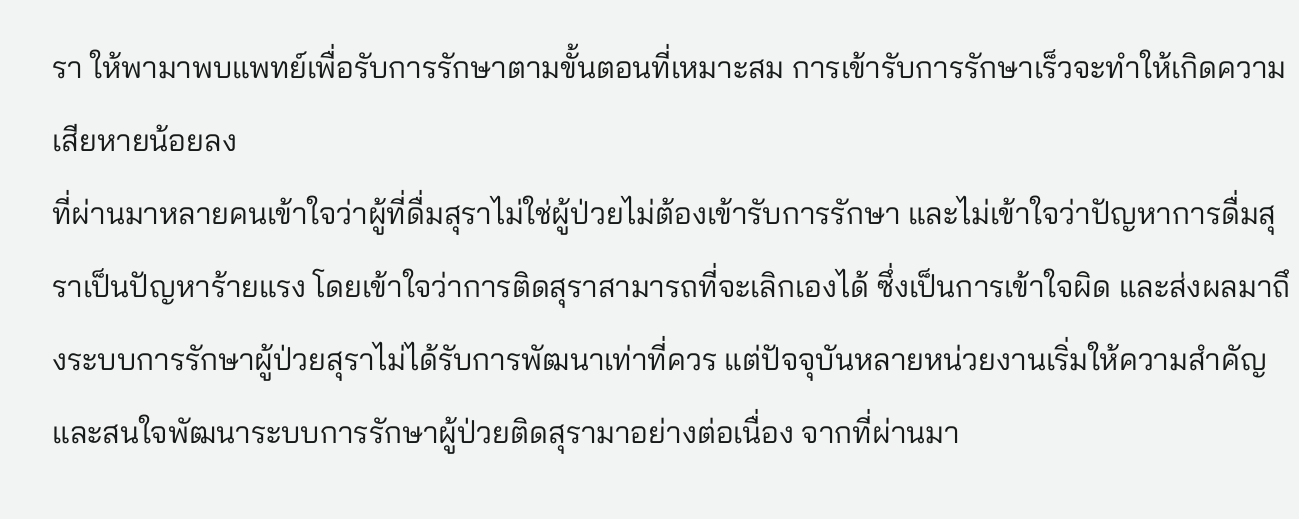รา ให้พามาพบแพทย์เพื่อรับการรักษาตามขั้นตอนที่เหมาะสม การเข้ารับการรักษาเร็วจะทำให้เกิดความเสียหายน้อยลง
ที่ผ่านมาหลายคนเข้าใจว่าผู้ที่ดื่มสุราไม่ใช่ผู้ป่วยไม่ต้องเข้ารับการรักษา และไม่เข้าใจว่าปัญหาการดื่มสุราเป็นปัญหาร้ายแรง โดยเข้าใจว่าการติดสุราสามารถที่จะเลิกเองได้ ซึ่งเป็นการเข้าใจผิด และส่งผลมาถึงระบบการรักษาผู้ป่วยสุราไม่ได้รับการพัฒนาเท่าที่ควร แต่ปัจจุบันหลายหน่วยงานเริ่มให้ความสำคัญ และสนใจพัฒนาระบบการรักษาผู้ป่วยติดสุรามาอย่างต่อเนื่อง จากที่ผ่านมา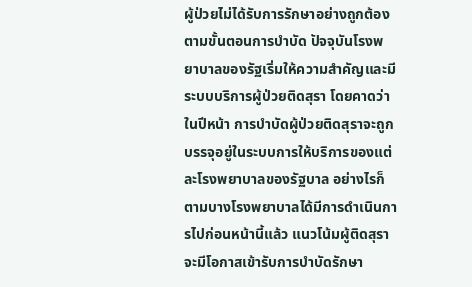ผู้ป่วยไม่ได้รับการรักษาอย่างถูกต้องตามขั้นตอนการบำบัด ปัจจุบันโรงพยาบาลของรัฐเริ่มให้ความสำคัญและมีระบบบริการผู้ป่วยติดสุรา โดยคาดว่าในปีหน้า การบำบัดผู้ป่วยติดสุราจะถูกบรรจุอยู่ในระบบการให้บริการของแต่ละโรงพยาบาลของรัฐบาล อย่างไรก็ตามบางโรงพยาบาลได้มีการดำเนินการไปก่อนหน้านี้แล้ว แนวโน้มผู้ติดสุราจะมีโอกาสเข้ารับการบำบัดรักษา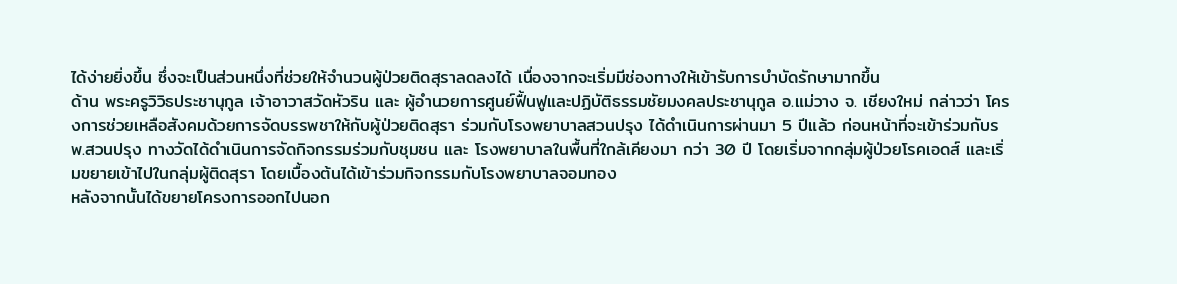ได้ง่ายยิ่งขึ้น ซึ่งจะเป็นส่วนหนึ่งที่ช่วยให้จำนวนผู้ป่วยติดสุราลดลงได้ เนื่องจากจะเริ่มมีช่องทางให้เข้ารับการบำบัดรักษามากขึ้น
ด้าน พระครูวิวิธประชานุกูล เจ้าอาวาสวัดหัวริน และ ผู้อำนวยการศูนย์ฟื้นฟูและปฏิบัติธรรมชัยมงคลประชานุกูล อ.แม่วาง จ. เชียงใหม่ กล่าวว่า โครงการช่วยเหลือสังคมด้วยการจัดบรรพชาให้กับผู้ป่วยติดสุรา ร่วมกับโรงพยาบาลสวนปรุง ได้ดำเนินการผ่านมา 5 ปีแล้ว ก่อนหน้าที่จะเข้าร่วมกับรพ.สวนปรุง ทางวัดได้ดำเนินการจัดกิจกรรมร่วมกับชุมชน และ โรงพยาบาลในพื้นที่ใกล้เคียงมา กว่า 30 ปี โดยเริ่มจากกลุ่มผู้ป่วยโรคเอดส์ และเริ่มขยายเข้าไปในกลุ่มผู้ติดสุรา โดยเบื้องต้นได้เข้าร่วมกิจกรรมกับโรงพยาบาลจอมทอง
หลังจากนั้นได้ขยายโครงการออกไปนอก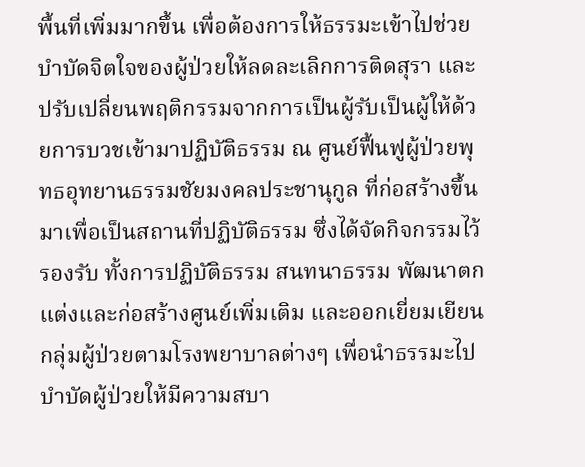พื้นที่เพิ่มมากขึ้น เพื่อต้องการให้ธรรมะเข้าไปช่วยบำบัดจิตใจของผู้ป่วยให้ลดละเลิกการติดสุรา และปรับเปลี่ยนพฤติกรรมจากการเป็นผู้รับเป็นผู้ให้ด้วยการบวชเข้ามาปฏิบัติธรรม ณ ศูนย์ฟื้นฟูผู้ป่วยพุทธอุทยานธรรมชัยมงคลประชานุกูล ที่ก่อสร้างขึ้นมาเพื่อเป็นสถานที่ปฏิบัติธรรม ซึ่งได้จัดกิจกรรมไว้รองรับ ทั้งการปฏิบัติธรรม สนทนาธรรม พัฒนาตกแต่งและก่อสร้างศูนย์เพิ่มเติม และออกเยี่ยมเยียนกลุ่มผู้ป่วยตามโรงพยาบาลต่างๆ เพื่อนำธรรมะไปบำบัดผู้ป่วยให้มีความสบา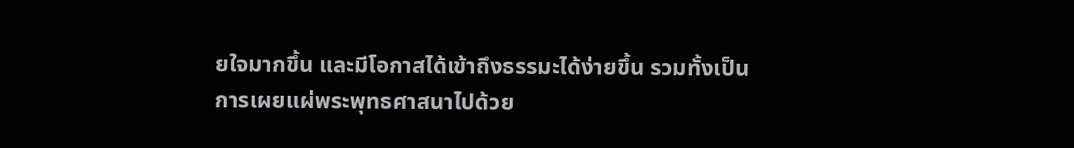ยใจมากขึ้น และมีโอกาสได้เข้าถึงธรรมะได้ง่ายขึ้น รวมทั้งเป็นการเผยแผ่พระพุทธศาสนาไปด้วย